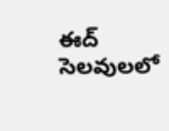ఈద్ సెలవులలో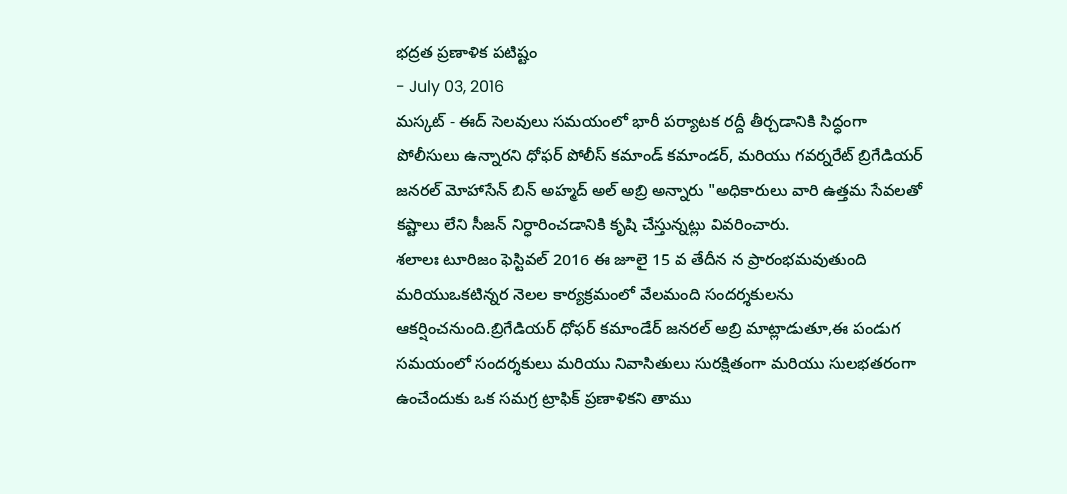భద్రత ప్రణాళిక పటిష్టం
- July 03, 2016
మస్కట్ - ఈద్ సెలవులు సమయంలో భారీ పర్యాటక రద్దీ తీర్చడానికి సిద్ధంగా పోలీసులు ఉన్నారని ధోఫర్ పోలీస్ కమాండ్ కమాండర్, మరియు గవర్నరేట్ బ్రిగేడియర్ జనరల్ మోహాసేన్ బిన్ అహ్మద్ అల్ అబ్రి అన్నారు "అధికారులు వారి ఉత్తమ సేవలతో కష్టాలు లేని సీజన్ నిర్ధారించడానికి కృషి చేస్తున్నట్లు వివరించారు.
శలాలః టూరిజం ఫెస్టివల్ 2016 ఈ జూలై 15 వ తేదీన న ప్రారంభమవుతుంది మరియుఒకటిన్నర నెలల కార్యక్రమంలో వేలమంది సందర్శకులను ఆకర్షించనుంది.బ్రిగేడియర్ ధోఫర్ కమాండేర్ జనరల్ అబ్రి మాట్లాడుతూ,ఈ పండుగ సమయంలో సందర్శకులు మరియు నివాసితులు సురక్షితంగా మరియు సులభతరంగా ఉంచేందుకు ఒక సమగ్ర ట్రాఫిక్ ప్రణాళికని తాము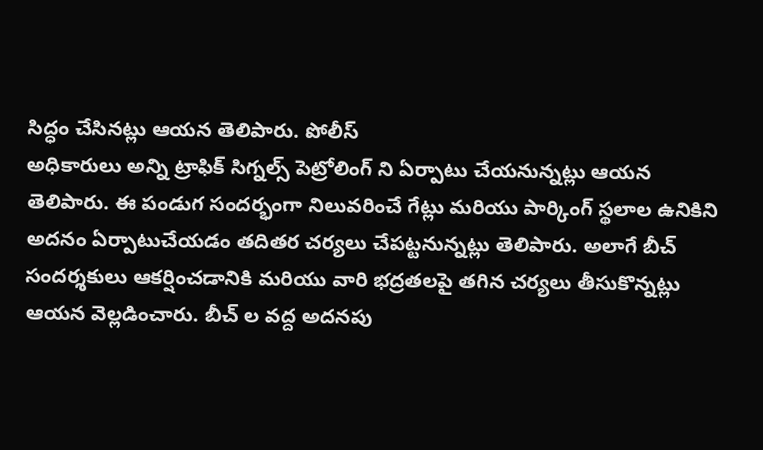సిద్ధం చేసినట్లు ఆయన తెలిపారు. పోలీస్
అధికారులు అన్ని ట్రాఫిక్ సిగ్నల్స్ పెట్రోలింగ్ ని ఏర్పాటు చేయనున్నట్లు ఆయన తెలిపారు. ఈ పండుగ సందర్భంగా నిలువరించే గేట్లు మరియు పార్కింగ్ స్థలాల ఉనికిని అదనం ఏర్పాటుచేయడం తదితర చర్యలు చేపట్టనున్నట్లు తెలిపారు. అలాగే బీచ్ సందర్శకులు ఆకర్షించడానికి మరియు వారి భద్రతలపై తగిన చర్యలు తీసుకొన్నట్లు ఆయన వెల్లడించారు. బీచ్ ల వద్ద అదనపు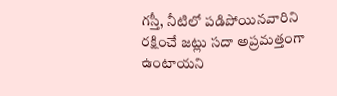గస్తీ, నీటిలో పడిపోయినవారిని రక్షించే జట్లు సదా అప్రమత్తంగా ఉంటాయని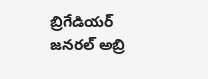బ్రిగేడియర్ జనరల్ అబ్రి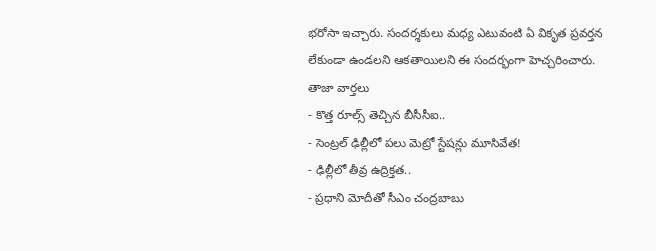భరోసా ఇచ్చారు. సందర్శకులు మధ్య ఎటువంటి ఏ వికృత ప్రవర్తన లేకుండా ఉండలని ఆకతాయిలని ఈ సందర్భంగా హెచ్చరించారు.
తాజా వార్తలు
- కొత్త రూల్స్ తెచ్చిన బీసీసీఐ..
- సెంట్రల్ ఢిల్లీలో పలు మెట్రో స్టేషన్లు మూసివేత!
- ఢిల్లీలో తీవ్ర ఉద్రిక్తత..
- ప్రధాని మోదీతో సీఎం చంద్రబాబు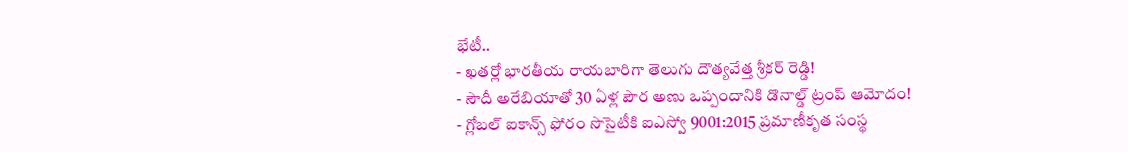భేటీ..
- ఖతర్లో భారతీయ రాయబారిగా తెలుగు దౌత్యవేత్త శ్రీకర్ రెడ్డి!
- సౌదీ అరేబియాతో 30 ఏళ్ల పౌర అణు ఒప్పందానికి డొనాల్డ్ ట్రంప్ ఆమోదం!
- గ్లోబల్ ఐకాన్స్ ఫోరం సొసైటీకి ఐఎస్వో 9001:2015 ప్రమాణీకృత సంస్థ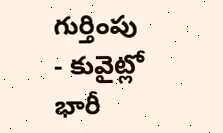గుర్తింపు
- కువైట్లో భారీ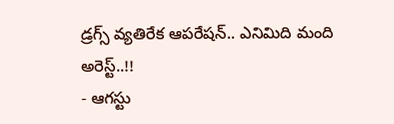డ్రగ్స్ వ్యతిరేక ఆపరేషన్.. ఎనిమిది మంది అరెస్ట్..!!
- ఆగస్టు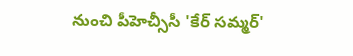నుంచి పీహెచ్సీసీ 'కేర్ సమ్మర్'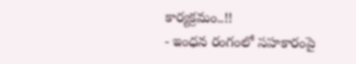కార్యక్రమం..!!
- ఇంధన రంగంలో సహకారంపై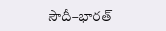సౌదీ–భారత్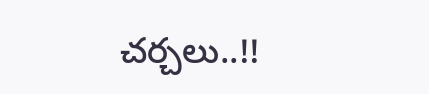చర్చలు..!!